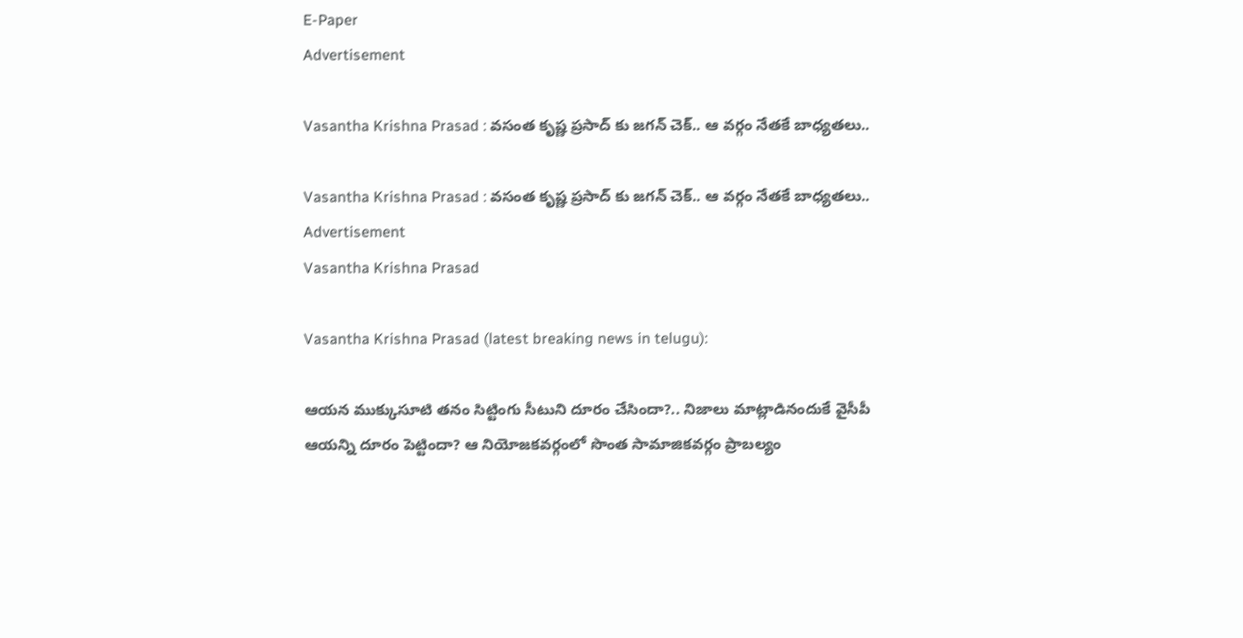E-Paper
Advertisement

Vasantha Krishna Prasad : వసంత కృష్ణ ప్రసాద్ కు జగన్ చెక్.. ఆ వర్గం నేతకే బాధ్యతలు..

Vasantha Krishna Prasad : వసంత కృష్ణ ప్రసాద్ కు జగన్ చెక్.. ఆ వర్గం నేతకే బాధ్యతలు..
Advertisement
Vasantha Krishna Prasad

Vasantha Krishna Prasad (latest breaking news in telugu):

ఆయన ముక్కుసూటి తనం సిట్టింగు సీటుని దూరం చేసిందా?.. నిజాలు మాట్లాడినందుకే వైసీపీ ఆయన్ని దూరం పెట్టిందా? ఆ నియోజకవర్గంలో సొంత సామాజికవర్గం ప్రాబల్యం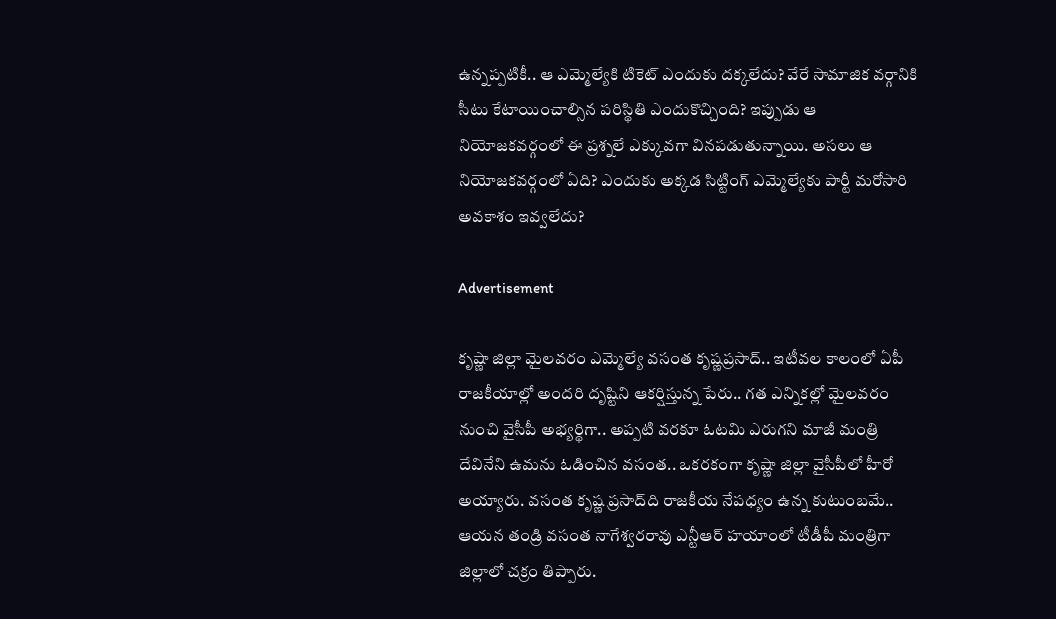ఉన్నప్పటికీ.. ఆ ఎమ్మెల్యేకి టికెట్ ఎందుకు దక్కలేదు? వేరే సామాజిక వర్గానికి సీటు కేటాయించాల్సిన పరిస్థితి ఎందుకొచ్చింది? ఇప్పుడు ఆ నియోజకవర్గంలో ఈ ప్రశ్నలే ఎక్కువగా వినపడుతున్నాయి. అసలు ఆ నియోజకవర్గంలో ఏది? ఎందుకు అక్కడ సిట్టింగ్ ఎమ్మెల్యేకు పార్టీ మరోసారి అవకాశం ఇవ్వలేదు?

Advertisement

క‌ృష్ణా జిల్లా మైలవరం ఎమ్మెల్యే వసంత కృష్ణప్రసాద్.. ఇటీవల కాలంలో ఏపీ రాజకీయాల్లో అందరి ద‌ృష్టిని ఆకర్షిస్తున్న పేరు.. గత ఎన్నికల్లో మైలవరం నుంచి వైసీపీ అభ్యర్థిగా.. అప్పటి వరకూ ఓటమి ఎరుగని మాజీ మంత్రి దేవినేని ఉమను ఓడించిన వసంత.. ఒకరకంగా కృష్ణా జిల్లా వైసీపీలో హీరో అయ్యారు. వసంత కృష్ణ ప్రసాద్‌ది రాజకీయ నేపధ్యం ఉన్న కుటుంబమే.. ఆయన తండ్రి వసంత నాగేశ్వరరావు ఎన్టీఆర్ హయాంలో టీడీపీ మంత్రిగా జిల్లాలో చక్రం తిప్పారు.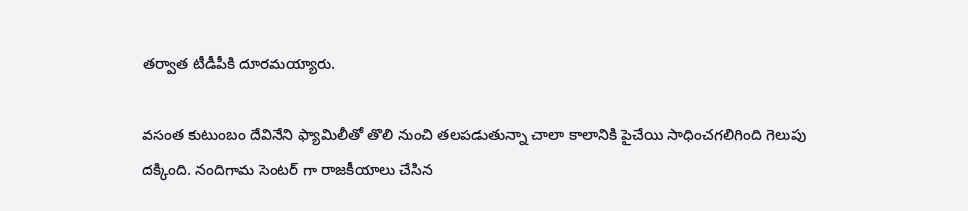తర్వాత టీడీపీకి దూరమయ్యారు.

వసంత కుటుంబం దేవినేని ఫ్యామిలీతో తొలి నుంచి తలపడుతున్నా చాలా కాలానికి పైచేయి సాధించగలిగింది గెలుపు దక్కింది. నందిగామ సెంటర్ గా రాజకీయాలు చేసిన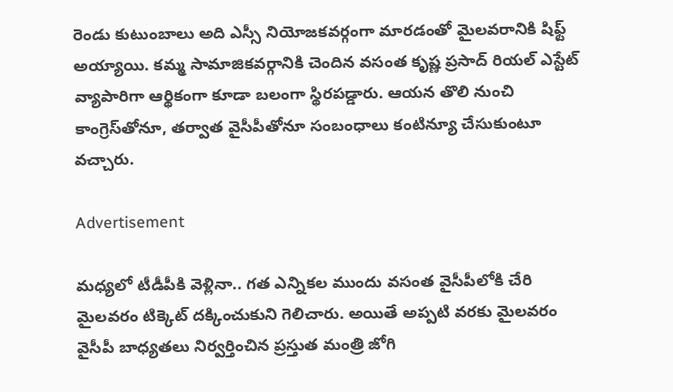రెండు కుటుంబాలు అది ఎస్సీ నియోజకవర్గంగా మారడంతో మైలవరానికి షిఫ్ట్ అయ్యాయి. కమ్మ సామాజికవర్గానికి చెందిన వసంత కృష్ణ ప్రసాద్ రియల్ ఎస్టేట్ వ్యాపారిగా ఆర్థికంగా కూడా బలంగా స్థిరపడ్డారు. ఆయన తొలి నుంచి కాంగ్రెస్‌తోనూ, తర్వాత వైసీపీతోనూ సంబంధాలు కంటిన్యూ చేసుకుంటూ వచ్చారు.

Advertisement

మధ్యలో టీడీపీకి వెళ్లినా.. గత ఎన్నికల ముందు వసంత వైసీపీలోకి చేరి మైలవరం టిక్కెట్ దక్కించుకుని గెలిచారు. అయితే అప్పటి వరకు మైలవరం వైసీపీ బాధ్యతలు నిర్వర్తించిన ప్రస్తుత మంత్రి జోగి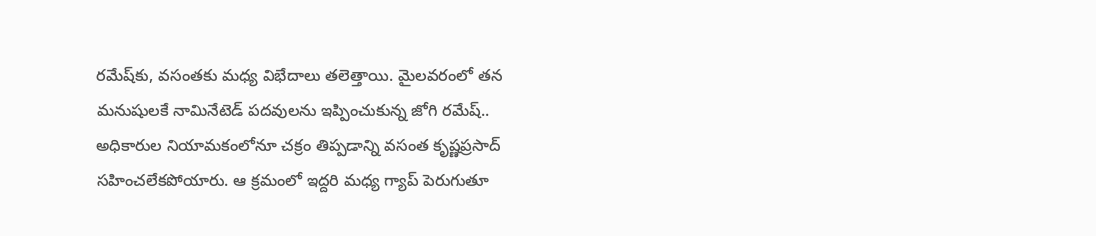రమేష్‌కు, వసంతకు మధ్య విభేదాలు తలెత్తాయి. మైలవరంలో తన మనుషులకే నామినేటెడ్ పదవులను ఇప్పించుకున్న జోగి రమేష్.. అధికారుల నియామకంలోనూ చక్రం తిప్పడాన్ని వసంత కృష్ణప్రసాద్ సహించలేకపోయారు. ఆ క్రమంలో ఇద్దరి మధ్య గ్యాప్ పెరుగుతూ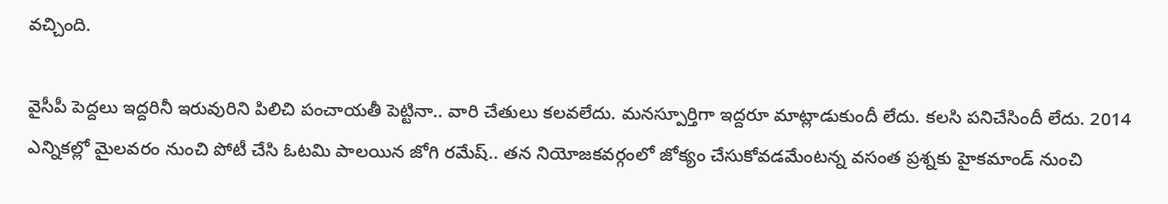వచ్చింది.

వైసీపీ పెద్దలు ఇద్దరినీ ఇరువురిని పిలిచి పంచాయతీ పెట్టినా.. వారి చేతులు కలవలేదు. మనస్పూర్తిగా ఇద్దరూ మాట్లాడుకుందీ లేదు. కలసి పనిచేసిందీ లేదు. 2014 ఎన్నికల్లో మైలవరం నుంచి పోటీ చేసి ఓటమి పాలయిన జోగి రమేష్.. తన నియోజకవర్గంలో జోక్యం చేసుకోవడమేంటన్న వసంత ప్రశ్నకు హైకమాండ్ నుంచి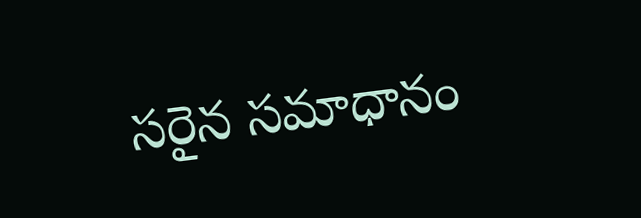సరైన సమాధానం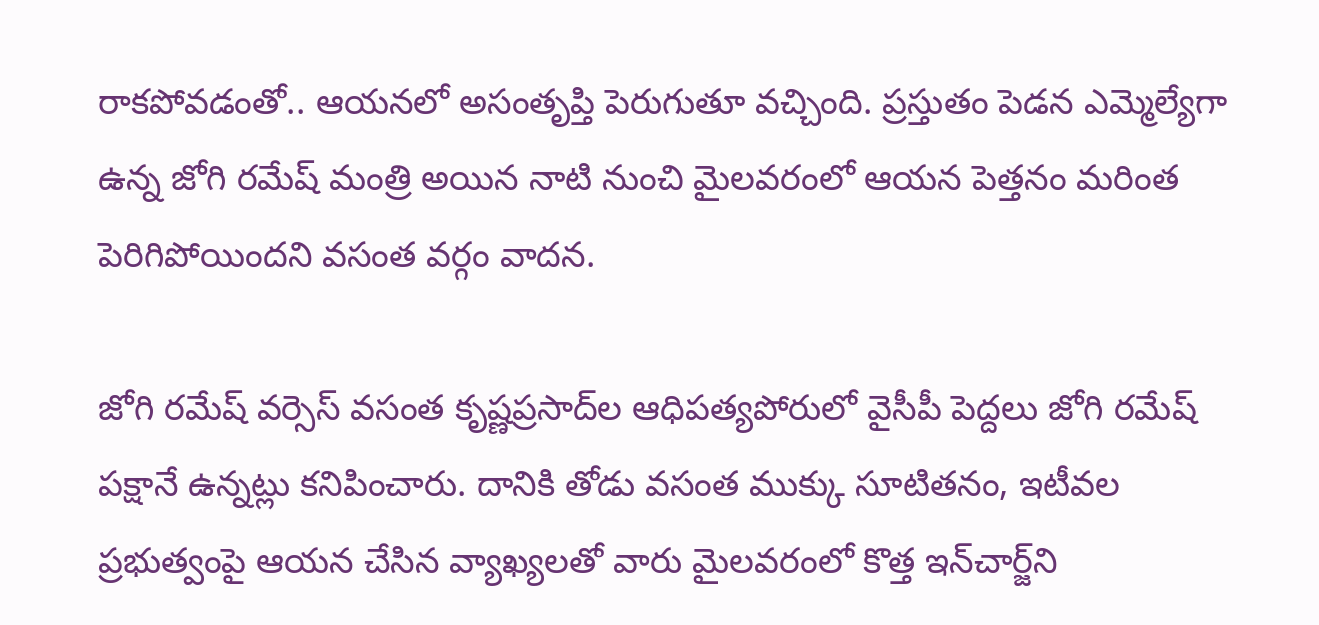రాకపోవడంతో.. ఆయనలో అసంతృప్తి పెరుగుతూ వచ్చింది. ప్రస్తుతం పెడన ఎమ్మెల్యేగా ఉన్న జోగి రమేష్ మంత్రి అయిన నాటి నుంచి మైలవరంలో ఆయన పెత్తనం మరింత పెరిగిపోయిందని వసంత వర్గం వాదన.

జోగి రమేష్ వర్సెస్ వసంత కృష్ణప్రసాద్‌ల ఆధిపత్యపోరులో వైసీపీ పెద్దలు జోగి రమేష్ పక్షానే ఉన్నట్లు కనిపించారు. దానికి తోడు వసంత ముక్కు సూటితనం, ఇటీవల ప్రభుత్వంపై ఆయన చేసిన వ్యాఖ్యలతో వారు మైలవరంలో కొత్త ఇన్‌చార్జ్‌ని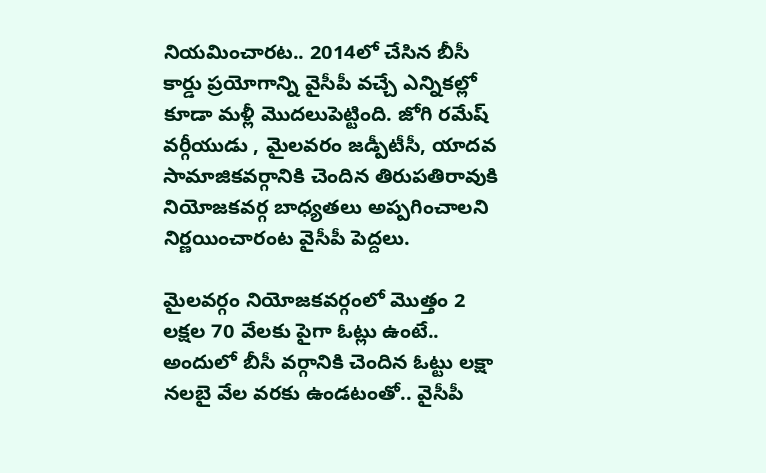నియమించారట.. 2014లో చేసిన బీసీ కార్డు ప్రయోగాన్ని వైసీపీ వచ్చే ఎన్నికల్లో కూడా మళ్లీ మొదలుపెట్టింది. జోగి రమేష్ వర్గీయుడు , మైలవరం జడ్పీటీసీ, యాదవ సామాజికవర్గానికి చెందిన తిరుపతిరావుకి నియోజకవర్గ బాధ్యతలు అప్పగించాలని నిర్ణయించారంట వైసీపీ పెద్దలు.

మైలవర్గం నియోజకవర్గంలో మొత్తం 2 లక్షల 70 వేలకు పైగా ఓట్లు ఉంటే.. అందులో బీసీ వర్గానికి చెందిన ఓట్టు లక్షా నలబై వేల వరకు ఉండటంతో.. వైసీపీ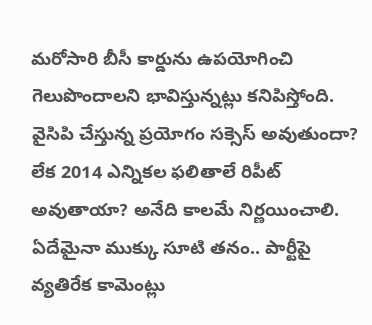మరోసారి బీసీ కార్డును ఉపయోగించి గెలుపొందాలని భావిస్తున్నట్లు కనిపిస్తోంది. వైసిపి చేస్తున్న ప్రయోగం సక్సెస్ అవుతుందా? లేక 2014 ఎన్నికల ఫలితాలే రిపీట్ అవుతాయా? అనేది కాలమే నిర్ణయించాలి. ఏదేమైనా ముక్కు సూటి తనం.. పార్టీపై వ్యతిరేక కామెంట్లు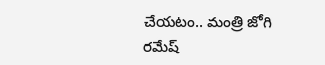చేయటం.. మంత్రి జోగి రమేష్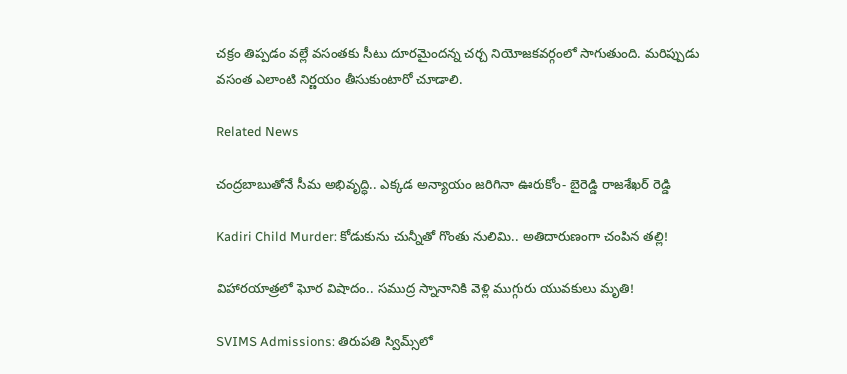చక్రం తిప్పడం వల్లే వసంతకు సీటు దూరమైందన్న చర్చ నియోజకవర్గంలో సాగుతుంది. మరిప్పుడు వసంత ఎలాంటి నిర్ణయం తీసుకుంటారో చూడాలి.

Related News

చంద్రబాబుతోనే సీమ అభివృద్ధి.. ఎక్కడ అన్యాయం జరిగినా ఊరుకోం- బైరెడ్డి రాజశేఖర్ రెడ్డి

Kadiri Child Murder: కోడుకును చున్నీతో గొంతు నులిమి.. అతిదారుణంగా చంపిన తల్లి!

విహారయాత్రలో ఘోర విషాదం.. సముద్ర స్నానానికి వెళ్లి ముగ్గురు యువకులు మృతి!

SVIMS Admissions: తిరుపతి స్విమ్స్‌లో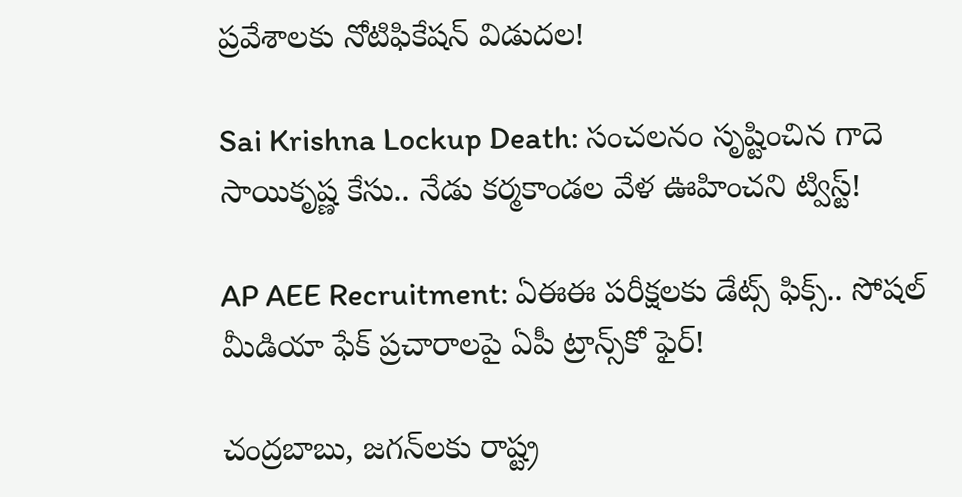ప్రవేశాలకు నోటిఫికేషన్ విడుదల!

Sai Krishna Lockup Death: సంచలనం సృష్టించిన గాదె సాయికృష్ణ కేసు.. నేడు కర్మకాండల వేళ ఊహించని ట్విస్ట్!

AP AEE Recruitment: ఏఈఈ పరీక్షలకు డేట్స్ ఫిక్స్.. సోషల్ మీడియా ఫేక్ ప్రచారాలపై ఏపీ ట్రాన్స్‌కో ఫైర్!

చంద్రబాబు, జగన్‌లకు రాష్ట్ర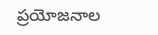ప్రయోజనాల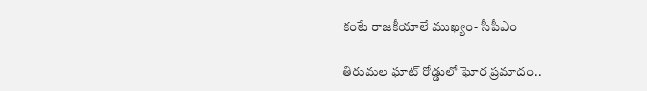కంటే రాజకీయాలే ముఖ్యం- సీపీఎం

తిరుమల ఘాట్ రోడ్డులో ఘోర ప్రమాదం..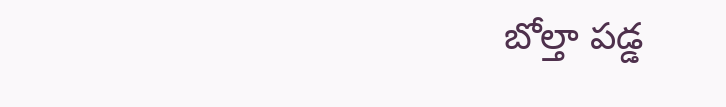బోల్తా పడ్డ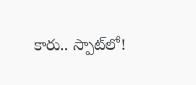కారు.. స్పాట్‌లో!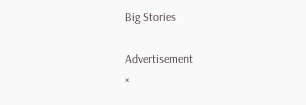Big Stories

Advertisement
×